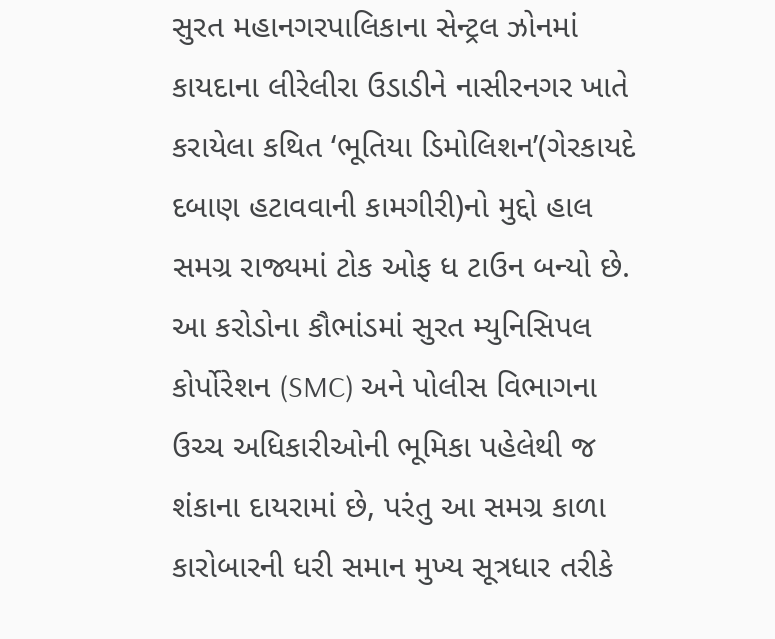સુરત મહાનગરપાલિકાના સેન્ટ્રલ ઝોનમાં કાયદાના લીરેલીરા ઉડાડીને નાસીરનગર ખાતે કરાયેલા કથિત ‘ભૂતિયા ડિમોલિશન’(ગેરકાયદે દબાણ હટાવવાની કામગીરી)નો મુદ્દો હાલ સમગ્ર રાજ્યમાં ટોક ઓફ ધ ટાઉન બન્યો છે. આ કરોડોના કૌભાંડમાં સુરત મ્યુનિસિપલ કોર્પોરેશન (SMC) અને પોલીસ વિભાગના ઉચ્ચ અધિકારીઓની ભૂમિકા પહેલેથી જ શંકાના દાયરામાં છે, પરંતુ આ સમગ્ર કાળા કારોબારની ધરી સમાન મુખ્ય સૂત્રધાર તરીકે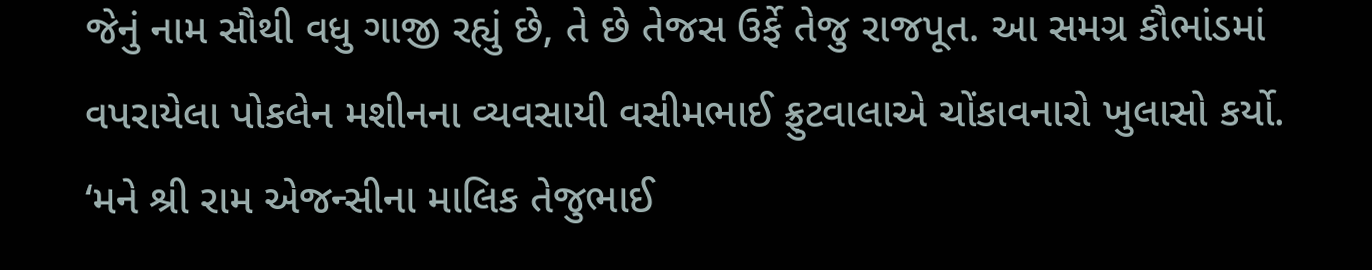જેનું નામ સૌથી વધુ ગાજી રહ્યું છે, તે છે તેજસ ઉર્ફે તેજુ રાજપૂત. આ સમગ્ર કૌભાંડમાં વપરાયેલા પોકલેન મશીનના વ્યવસાયી વસીમભાઈ ફ્રુટવાલાએ ચોંકાવનારો ખુલાસો કર્યો.
‘મને શ્રી રામ એજન્સીના માલિક તેજુભાઈ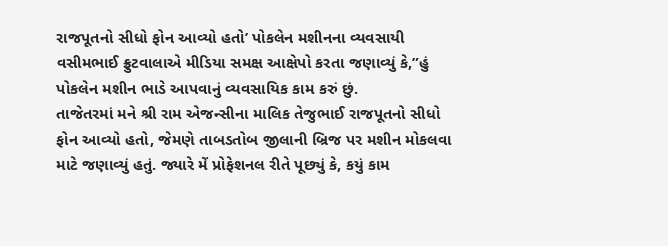રાજપૂતનો સીધો ફોન આવ્યો હતો’ પોકલેન મશીનના વ્યવસાયી વસીમભાઈ ફ્રુટવાલાએ મીડિયા સમક્ષ આક્ષેપો કરતા જણાવ્યું કે,”હું પોકલેન મશીન ભાડે આપવાનું વ્યવસાયિક કામ કરું છું.
તાજેતરમાં મને શ્રી રામ એજન્સીના માલિક તેજુભાઈ રાજપૂતનો સીધો ફોન આવ્યો હતો, જેમણે તાબડતોબ જીલાની બ્રિજ પર મશીન મોકલવા માટે જણાવ્યું હતું. જ્યારે મેં પ્રોફેશનલ રીતે પૂછ્યું કે, કયું કામ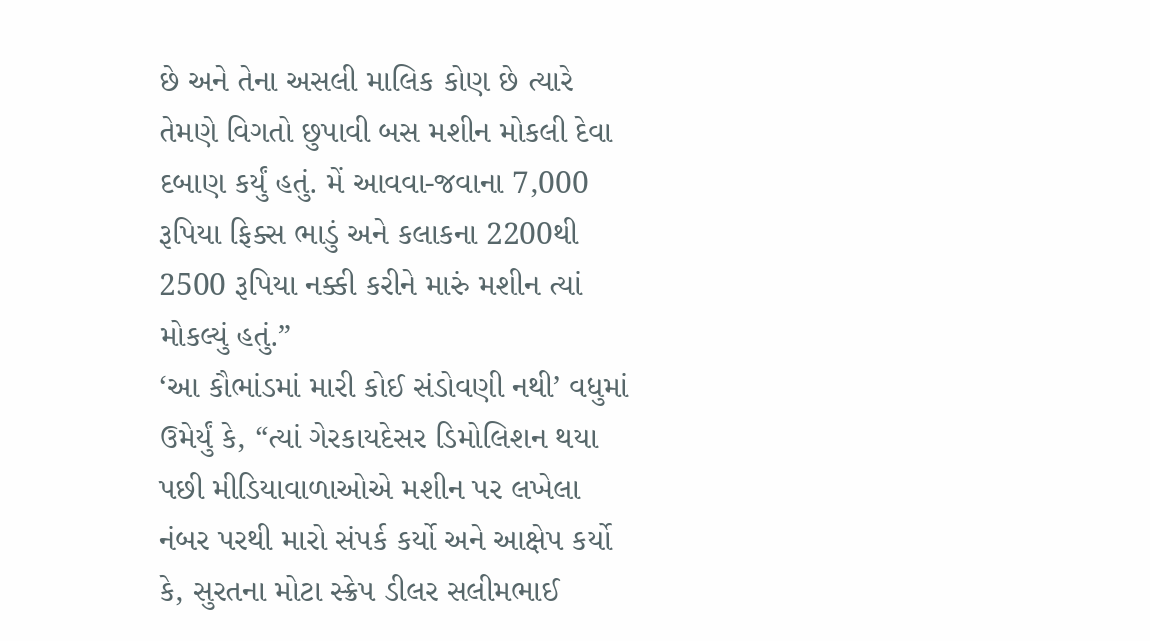છે અને તેના અસલી માલિક કોણ છે ત્યારે તેમણે વિગતો છુપાવી બસ મશીન મોકલી દેવા દબાણ કર્યું હતું. મેં આવવા-જવાના 7,000 રૂપિયા ફિક્સ ભાડું અને કલાકના 2200થી 2500 રૂપિયા નક્કી કરીને મારું મશીન ત્યાં મોકલ્યું હતું.”
‘આ કૌભાંડમાં મારી કોઈ સંડોવણી નથી’ વધુમાં ઉમેર્યું કે, “ત્યાં ગેરકાયદેસર ડિમોલિશન થયા પછી મીડિયાવાળાઓએ મશીન પર લખેલા નંબર પરથી મારો સંપર્ક કર્યો અને આક્ષેપ કર્યો કે, સુરતના મોટા સ્ક્રેપ ડીલર સલીમભાઈ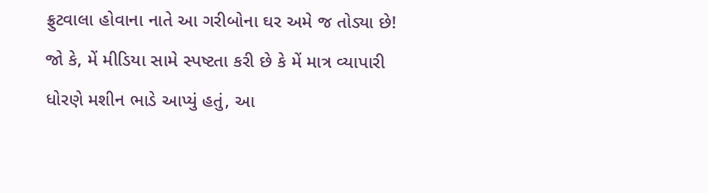ફ્રુટવાલા હોવાના નાતે આ ગરીબોના ઘર અમે જ તોડ્યા છે! જો કે, મેં મીડિયા સામે સ્પષ્ટતા કરી છે કે મેં માત્ર વ્યાપારી ધોરણે મશીન ભાડે આપ્યું હતું, આ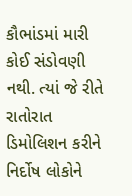કૌભાંડમાં મારી કોઈ સંડોવણી નથી. ત્યાં જે રીતે રાતોરાત ડિમોલિશન કરીને નિર્દોષ લોકોને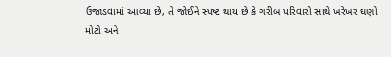ઉજાડવામાં આવ્યા છે, તે જોઈને સ્પષ્ટ થાય છે કે ગરીબ પરિવારો સાથે ખરેખર ઘણો મોટો અને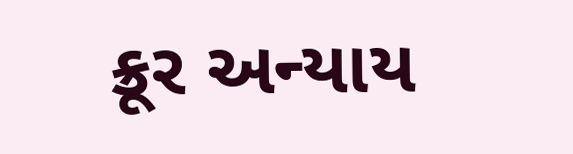ક્રૂર અન્યાય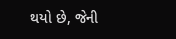થયો છે, જેની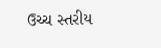ઉચ્ચ સ્તરીય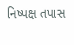નિષ્પક્ષ તપાસ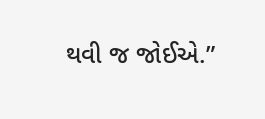થવી જ જોઈએ.”